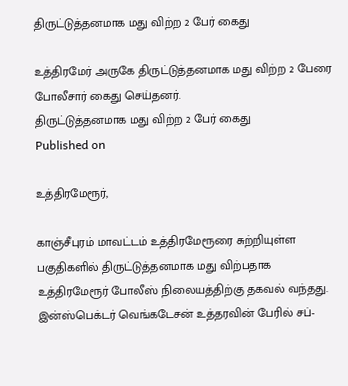திருட்டுத்தனமாக மது விற்ற 2 பேர் கைது

உத்திரமேர் அருகே திருட்டுத்தனமாக மது விற்ற 2 பேரை போலீசார் கைது செய்தனர்.
திருட்டுத்தனமாக மது விற்ற 2 பேர் கைது
Published on

உத்திரமேரூர்,

காஞ்சீபுரம் மாவட்டம் உத்திரமேரூரை சுற்றியுள்ள பகுதிகளில் திருட்டுத்தனமாக மது விற்பதாக உத்திரமேரூர் போலீஸ் நிலையத்திற்கு தகவல் வந்தது. இன்ஸ்பெக்டர் வெங்கடேசன் உத்தரவின் பேரில் சப்-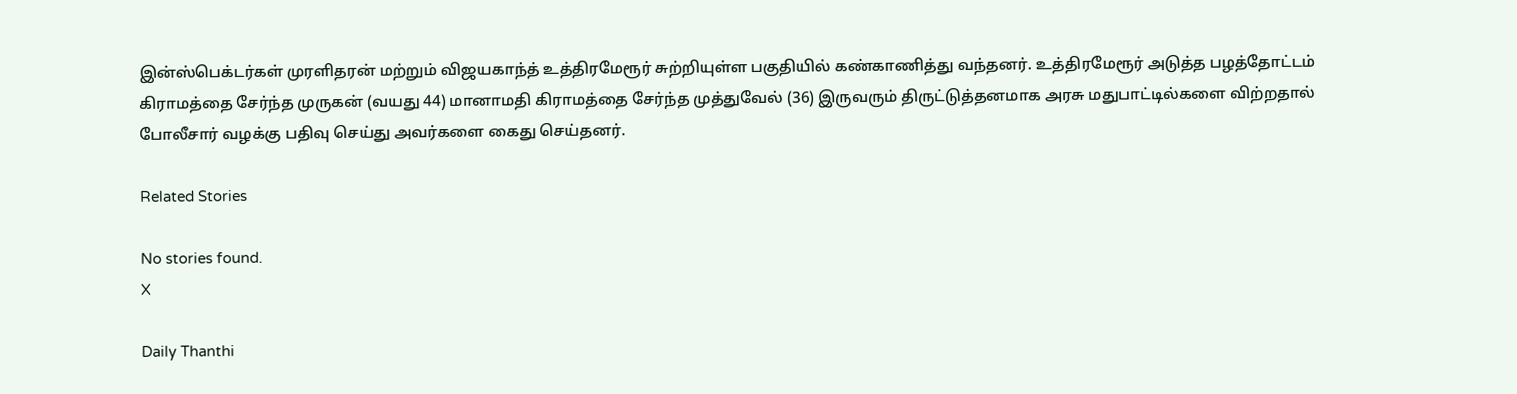இன்ஸ்பெக்டர்கள் முரளிதரன் மற்றும் விஜயகாந்த் உத்திரமேரூர் சுற்றியுள்ள பகுதியில் கண்காணித்து வந்தனர். உத்திரமேரூர் அடுத்த பழத்தோட்டம் கிராமத்தை சேர்ந்த முருகன் (வயது 44) மானாமதி கிராமத்தை சேர்ந்த முத்துவேல் (36) இருவரும் திருட்டுத்தனமாக அரசு மதுபாட்டில்களை விற்றதால் போலீசார் வழக்கு பதிவு செய்து அவர்களை கைது செய்தனர்.

Related Stories

No stories found.
X

Daily Thanthi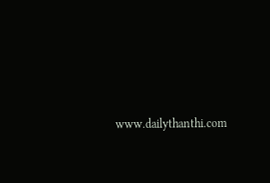www.dailythanthi.com